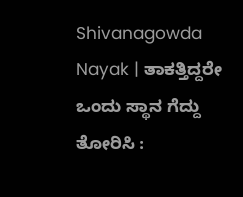Shivanagowda Nayak | ತಾಕತ್ತಿದ್ದರೇ ಒಂದು ಸ್ಥಾನ ಗೆದ್ದು ತೋರಿಸಿ :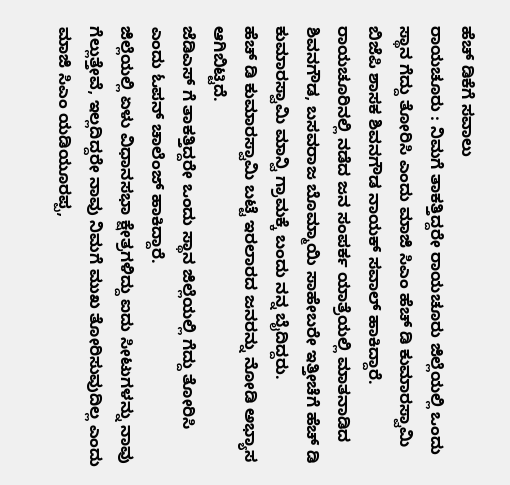ಹೆಚ್ ಡಿಕೆಗೆ ಸವಾಲು
ರಾಯಚೂರು : ನಿಮಗೆ ತಾಕತ್ತಿದ್ದರೇ ರಾಯಚೂರು ಜಿಲ್ಲೆಯಲ್ಲಿ ಒಂದು ಸ್ಥಾನ ಗೆದ್ದು ತೋರಿಸಿ ಎಂದು ಮಾಜಿ ಸಿಎಂ ಹೆಚ್ ಡಿ ಕುಮಾರಸ್ವಾಮಿ ಬಿಜೆಪಿ ಶಾಸಕ ಶಿವನಗೌಡ ನಾಯಕ್ ಸವಾಲ್ ಹಾಕಿದ್ದಾರೆ.
ರಾಯಚೂರಿನಲ್ಲಿ ನಡೆದ ಜನ ಸಂಪರ್ಕ ಯಾತ್ರೆಯಲ್ಲಿ ಮಾತನಾಡಿದ ಶಿವನಗೌಡ, ಬಸವರಾಜ ಬೊಮ್ಮಾಯಿ ಸಾಹೇಬರೇ ಇತ್ತೀಚೆಗೆ ಹೆಚ್ ಡಿ ಕುಮಾರಸ್ವಾಮಿ ಮಾನ್ವಿ ಗ್ರಾಮಕ್ಕೆ ಬಂದು ನನ್ನ ಬೈದಿದ್ದರು.
ಹೆಚ್ ಡಿ ಕುಮಾರಸ್ವಾಮಿ ಬಟ್ಟೆ ಇರಲಾರದ ಜನರನ್ನು ನೋಡಿ ಅಭ್ಯಾಸ ಆಗಿಬಿಟ್ಟಿದೆ.
ಜೆಡಿಎಸ್ ಗೆ ತಾಕತ್ತಿದ್ದರೇ ಒಂದು ಸ್ಥಾನ ಜಿಲ್ಲೆಯಲ್ಲಿ ಗೆದ್ದು ತೋರಿಸಿ ಎಂದು ಓಪನ್ ಚಾಲೆಂಜ್ ಹಾಕಿದ್ದಾರೆ.
ಜಿಲ್ಲೆಯಲ್ಲಿ ಏಳು ವಿಧಾನಸಭಾ ಕ್ಷೇತ್ರಗಳಿದ್ದು ಐದು ಸೀಟುಗಳನ್ನು ನಾವು ಗೆಲ್ಲುತ್ತೇವೆ, ಇಲ್ಲದಿದ್ದರೇ ನಾವು ನಿಮಗೆ ಮುಖ ತೋರಿಸುವುದಿಲ್ಲ ಎಂದು ಮಾಜಿ ಸಿಎಂ ಯಡಿಯೂರಪ್ಪ,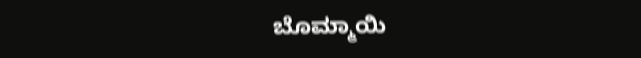ಬೊಮ್ಮಾಯಿ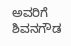ಅವರಿಗೆ ಶಿವನಗೌಡ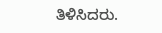ತಿಳಿಸಿದರು.